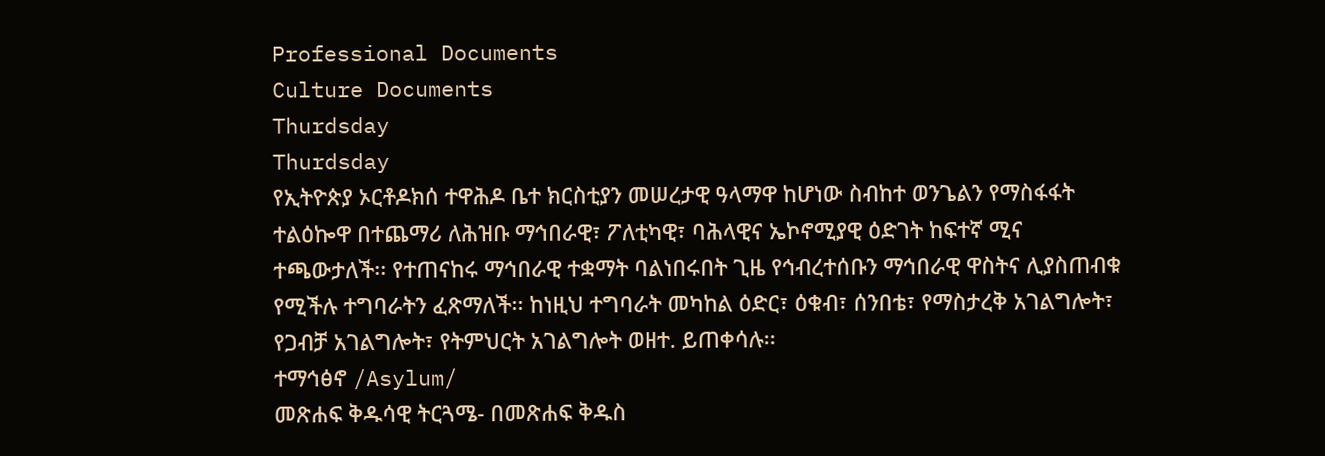Professional Documents
Culture Documents
Thurdsday
Thurdsday
የኢትዮጵያ ኦርቶዶክሰ ተዋሕዶ ቤተ ክርስቲያን መሠረታዊ ዓላማዋ ከሆነው ስብከተ ወንጌልን የማስፋፋት
ተልዕኰዋ በተጨማሪ ለሕዝቡ ማኅበራዊ፣ ፖለቲካዊ፣ ባሕላዊና ኤኮኖሚያዊ ዕድገት ከፍተኛ ሚና
ተጫውታለች፡፡ የተጠናከሩ ማኅበራዊ ተቋማት ባልነበሩበት ጊዜ የኅብረተሰቡን ማኅበራዊ ዋስትና ሊያስጠብቁ
የሚችሉ ተግባራትን ፈጽማለች፡፡ ከነዚህ ተግባራት መካከል ዕድር፣ ዕቁብ፣ ሰንበቴ፣ የማስታረቅ አገልግሎት፣
የጋብቻ አገልግሎት፣ የትምህርት አገልግሎት ወዘተ. ይጠቀሳሉ፡፡
ተማኅፅኖ /Asylum/
መጽሐፍ ቅዱሳዊ ትርጓሜ- በመጽሐፍ ቅዱስ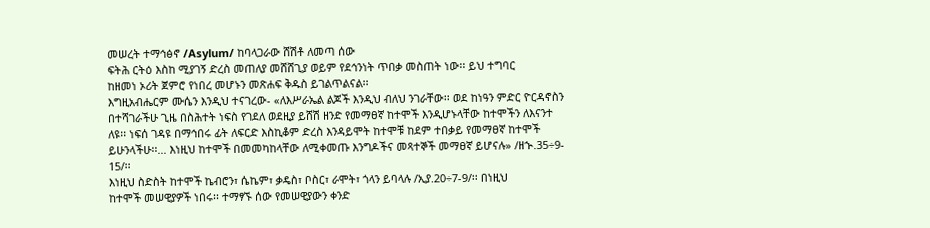መሠረት ተማኅፅኖ /Asylum/ ከባላጋራው ሸሽቶ ለመጣ ሰው
ፍትሕ ርትዕ እስከ ሚያገኝ ድረስ መጠለያ መሸሸጊያ ወይም የደኅንነት ጥበቃ መስጠት ነው፡፡ ይህ ተግባር
ከዘመነ ኦሪት ጀምሮ የነበረ መሆኑን መጽሐፍ ቅዱስ ይገልጥልናል፡፡
እግዚአብሔርም ሙሴን እንዲህ ተናገረው- «ለእሥራኤል ልጆች እንዲህ ብለህ ንገራቸው፡፡ ወደ ከነዓን ምድር ዮርዳኖስን
በተሻገራችሁ ጊዜ በስሕተት ነፍስ የገደለ ወደዚያ ይሸሽ ዘንድ የመማፀኛ ከተሞች እንዲሆኑላቸው ከተሞችን ለእናንተ
ለዩ፡፡ ነፍሰ ገዳዩ በማኅበሩ ፊት ለፍርድ እስኪቆም ድረስ እንዳይሞት ከተሞቹ ከደም ተበቃይ የመማፀኛ ከተሞች
ይሁንላችሁ፡፡... እነዚህ ከተሞች በመመካከላቸው ለሚቀመጡ እንግዶችና መጻተኞች መማፀኛ ይሆናሉ» /ዘኍ.35÷9-
15/፡፡
እነዚህ ስድስት ከተሞች ኬብሮን፣ ሴኬም፣ ቃዴስ፣ ቦስር፣ ራሞት፣ ጎላን ይባላሉ /ኢያ.20÷7-9/፡፡ በነዚህ
ከተሞች መሠዊያዎች ነበሩ፡፡ ተማፃኙ ሰው የመሠዊያውን ቀንድ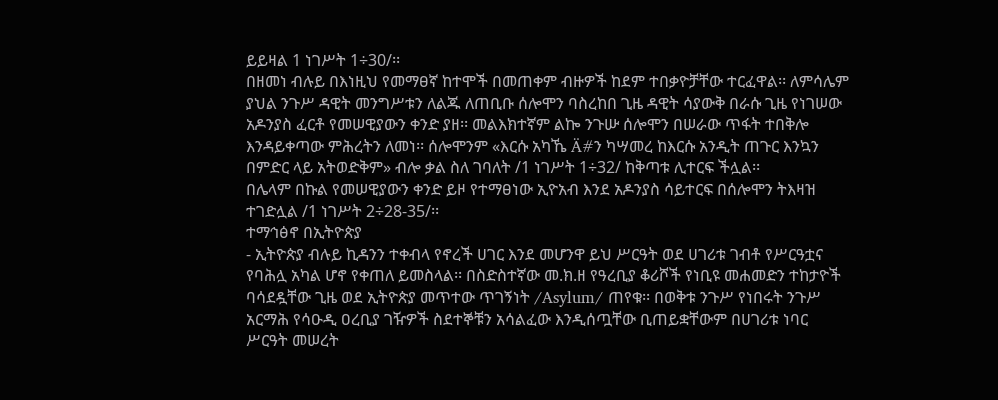ይይዛል 1 ነገሥት 1÷30/፡፡
በዘመነ ብሉይ በእነዚህ የመማፀኛ ከተሞች በመጠቀም ብዙዎች ከደም ተበቃዮቻቸው ተርፈዋል፡፡ ለምሳሌም
ያህል ንጉሥ ዳዊት መንግሥቱን ለልጁ ለጠቢቡ ሰሎሞን ባስረከበ ጊዜ ዳዊት ሳያውቅ በራሱ ጊዜ የነገሠው
አዶንያስ ፈርቶ የመሠዊያውን ቀንድ ያዘ፡፡ መልእክተኛም ልኰ ንጉሡ ሰሎሞን በሠራው ጥፋት ተበቅሎ
እንዳይቀጣው ምሕረትን ለመነ፡፡ ሰሎሞንም «እርሱ አካኼ Ä#ን ካሣመረ ከእርሱ አንዲት ጠጉር እንኳን
በምድር ላይ አትወድቅም» ብሎ ቃል ስለ ገባለት /1 ነገሥት 1÷32/ ከቅጣቱ ሊተርፍ ችሏል፡፡
በሌላም በኩል የመሠዊያውን ቀንድ ይዞ የተማፀነው ኢዮአብ እንደ አዶንያስ ሳይተርፍ በሰሎሞን ትእዛዝ
ተገድሏል /1 ነገሥት 2÷28-35/፡፡
ተማኅፅኖ በኢትዮጵያ
- ኢትዮጵያ ብሉይ ኪዳንን ተቀብላ የኖረች ሀገር እንደ መሆንዋ ይህ ሥርዓት ወደ ሀገሪቱ ገብቶ የሥርዓቷና
የባሕሏ አካል ሆኖ የቀጠለ ይመስላል፡፡ በስድስተኛው መ.ክ.ዘ የዓረቢያ ቆሪሾች የነቢዩ መሐመድን ተከታዮች
ባሳደዷቸው ጊዜ ወደ ኢትዮጵያ መጥተው ጥገኝነት /Asylum/ ጠየቁ፡፡ በወቅቱ ንጉሥ የነበሩት ንጉሥ
አርማሕ የሳዑዲ ዐረቢያ ገዥዎች ስደተኞቹን አሳልፈው እንዲሰጧቸው ቢጠይቋቸውም በሀገሪቱ ነባር
ሥርዓት መሠረት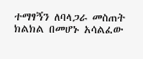ተማፃኝን ለባላጋራ መስጠት ክልክል በመሆኑ አሳልፈው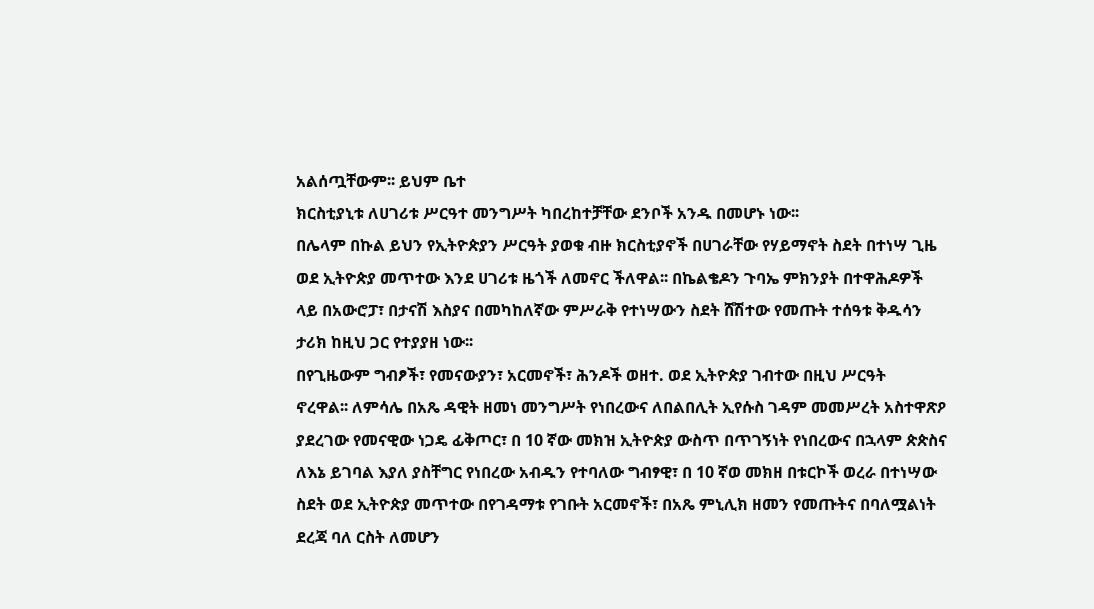አልሰጧቸውም፡፡ ይህም ቤተ
ክርስቲያኒቱ ለሀገሪቱ ሥርዓተ መንግሥት ካበረከተቻቸው ደንቦች አንዱ በመሆኑ ነው፡፡
በሌላም በኩል ይህን የኢትዮጵያን ሥርዓት ያወቁ ብዙ ክርስቲያኖች በሀገራቸው የሃይማኖት ስደት በተነሣ ጊዜ
ወደ ኢትዮጵያ መጥተው እንደ ሀገሪቱ ዜጎች ለመኖር ችለዋል፡፡ በኬልቄዶን ጉባኤ ምክንያት በተዋሕዶዎች
ላይ በአውሮፓ፣ በታናሽ እስያና በመካከለኛው ምሥራቅ የተነሣውን ስደት ሸሽተው የመጡት ተሰዓቱ ቅዱሳን
ታሪክ ከዚህ ጋር የተያያዘ ነው፡፡
በየጊዜውም ግብፆች፣ የመናውያን፣ አርመኖች፣ ሕንዶች ወዘተ. ወደ ኢትዮጵያ ገብተው በዚህ ሥርዓት
ኖረዋል፡፡ ለምሳሌ በአጼ ዳዊት ዘመነ መንግሥት የነበረውና ለበልበሊት ኢየሱስ ገዳም መመሥረት አስተዋጽዖ
ያደረገው የመናዊው ነጋዴ ፊቅጦር፣ በ 10 ኛው መክዝ ኢትዮጵያ ውስጥ በጥገኝነት የነበረውና በኋላም ጵጵስና
ለእኔ ይገባል እያለ ያስቸግር የነበረው አብዱን የተባለው ግብፃዊ፣ በ 10 ኛወ መክዘ በቱርኮች ወረራ በተነሣው
ስደት ወደ ኢትዮጵያ መጥተው በየገዳማቱ የገቡት አርመኖች፣ በአጼ ምኒሊክ ዘመን የመጡትና በባለሟልነት
ደረጃ ባለ ርስት ለመሆን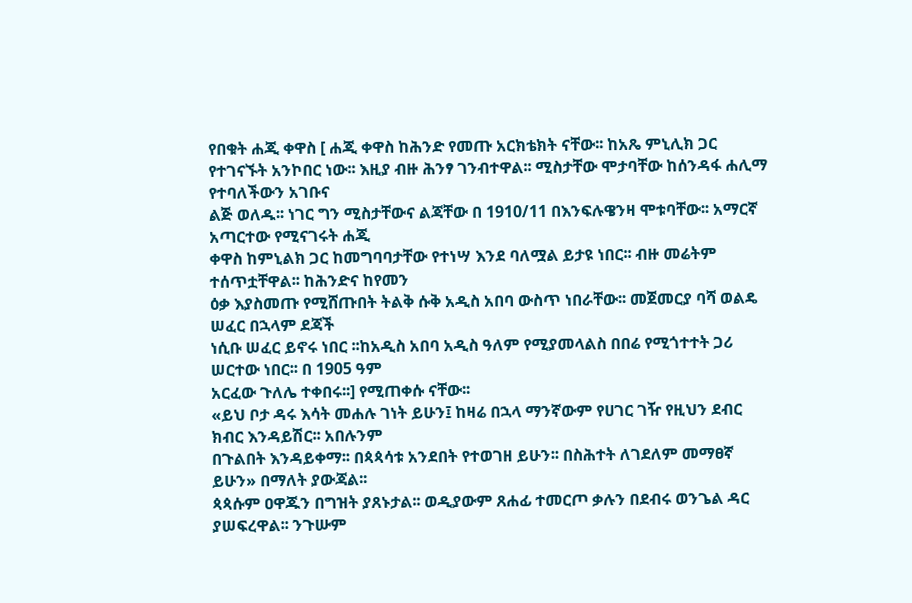የበቁት ሐጂ ቀዋስ [ ሐጂ ቀዋስ ከሕንድ የመጡ አርክቴክት ናቸው፡፡ ከአጼ ምኒሊክ ጋር
የተገናኙት አንኮበር ነው፡፡ እዚያ ብዙ ሕንፃ ገንብተዋል፡፡ ሚስታቸው ሞታባቸው ከሰንዳፋ ሐሊማ የተባለችውን አገቡና
ልጅ ወለዱ፡፡ ነገር ግን ሚስታቸውና ልጃቸው በ 1910/11 በእንፍሉዌንዛ ሞቱባቸው፡፡ አማርኛ አጣርተው የሚናገሩት ሐጂ
ቀዋስ ከምኒልክ ጋር ከመግባባታቸው የተነሣ እንደ ባለሟል ይታዩ ነበር፡፡ ብዙ መሬትም ተሰጥቷቸዋል፡፡ ከሕንድና ከየመን
ዕቃ እያስመጡ የሚሸጡበት ትልቅ ሱቅ አዲስ አበባ ውስጥ ነበራቸው፡፡ መጀመርያ ባሻ ወልዴ ሠፈር በኋላም ደጃች
ነሲቡ ሠፈር ይኖሩ ነበር ፡፡ከአዲስ አበባ አዲስ ዓለም የሚያመላልስ በበሬ የሚጎተተት ጋሪ ሠርተው ነበር፡፡ በ 1905 ዓም
አርፈው ጉለሌ ተቀበሩ፡፡] የሚጠቀሱ ናቸው፡፡
«ይህ ቦታ ዳሩ እሳት መሐሉ ገነት ይሁን፤ ከዛሬ በኋላ ማንኛውም የሀገር ገዥ የዚህን ደብር ክብር እንዳይሽር፡፡ አበሉንም
በጉልበት እንዳይቀማ፡፡ በጳጳሳቱ አንደበት የተወገዘ ይሁን፡፡ በስሕተት ለገደለም መማፀኛ ይሁን» በማለት ያውጃል፡፡
ጳጳሱም ዐዋጁን በግዝት ያጸኑታል፡፡ ወዲያውም ጸሐፊ ተመርጦ ቃሉን በደብሩ ወንጌል ዳር ያሠፍረዋል፡፡ ንጉሡም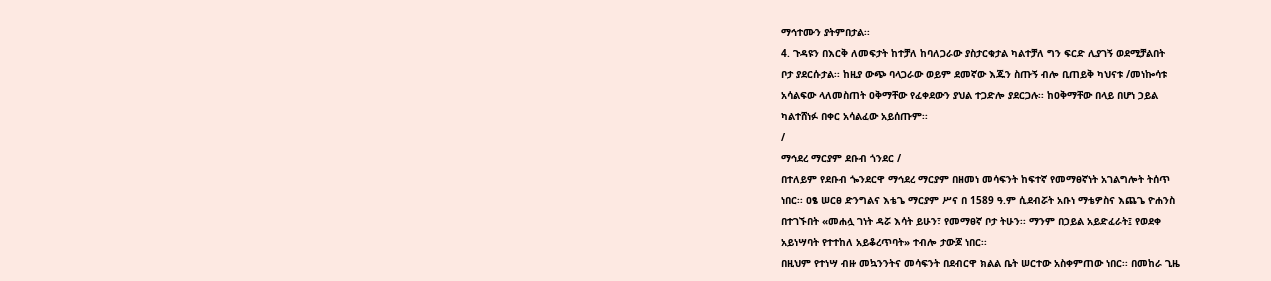ማኅተሙን ያትምበታል፡፡
4. ጉዳዩን በእርቅ ለመፍታት ከተቻለ ከባለጋራው ያስታርቁታል ካልተቻለ ግን ፍርድ ሊያገኝ ወደሚቻልበት
ቦታ ያደርሱታል፡፡ ከዚያ ውጭ ባላጋራው ወይም ደመኛው እጁን ስጡኝ ብሎ ቢጠይቅ ካህናቱ /መነኰሳቱ
አሳልፍው ላለመስጠት ዐቅማቸው የፈቀደውን ያህል ተጋድሎ ያደርጋሉ፡፡ ከዐቅማቸው በላይ በሆነ ኃይል
ካልተሸነፉ በቀር አሳልፈው አይሰጡም፡፡
/
ማኅደረ ማርያም ደቡብ ጎንደር /
በተለይም የደቡብ ጐንደርዋ ማኅደረ ማርያም በዘመነ መሳፍንት ከፍተኛ የመማፀኛነት አገልግሎት ትሰጥ
ነበር፡፡ ዐፄ ሠርፀ ድንግልና እቴጌ ማርያም ሥና በ 1589 ዓ.ም ሲደብሯት አቡነ ማቴዎስና እጨጌ ዮሐንስ
በተገኙበት «መሐሏ ገነት ዳሯ እሳት ይሁን፣ የመማፀኛ ቦታ ትሁን፡፡ ማንም በኃይል አይድፈራት፤ የወደቀ
አይነሣባት የተተከለ አይቆረጥባት» ተብሎ ታውጆ ነበር፡፡
በዚህም የተነሣ ብዙ መኳንንትና መሳፍንት በደብርዋ ክልል ቤት ሠርተው አስቀምጠው ነበር፡፡ በመከራ ጊዜ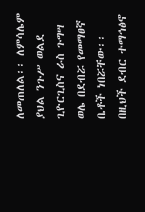ለመጠለል፡፡ ለምሳሌም ያህል ንጉሥ ወልደ ጊዮርጊስና ራስ ጉግሣ ወሌ በደብሯ የመማፀኛ ቤቶች ነበሯቸው፡፡
በዚህች ደብር ተማኅፅኖ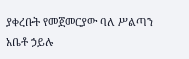ያቀረቡት የመጀመርያው ባለ ሥልጣን አቤቶ ኃይሉ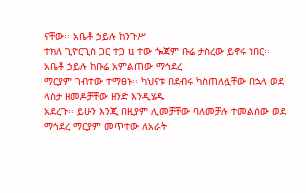ናቸው፡፡ አቤቶ ኃይሉ ከንጉሥ
ተክለ ጊዮርጊስ ጋር ተጋ u ተው ጐጃም ቡሬ ታስረው ይኖሩ ነበር፡፡ አቤቶ ኃይሉ ከቡሬ አምልጠው ማኅደረ
ማርያም ገብተው ተማፀኑ፡፡ ካህናቱ በደብሩ ካስጠለሏቸው በኋላ ወደ ላስታ ዘመዶቻቸው ዘንድ እንዲሄዱ
አደረጉ፡፡ ይሁን እንጂ በዚያም ሊመቻቸው ባለመቻሉ ተመልሰው ወደ ማኅደረ ማርያም መጥተው ለአራት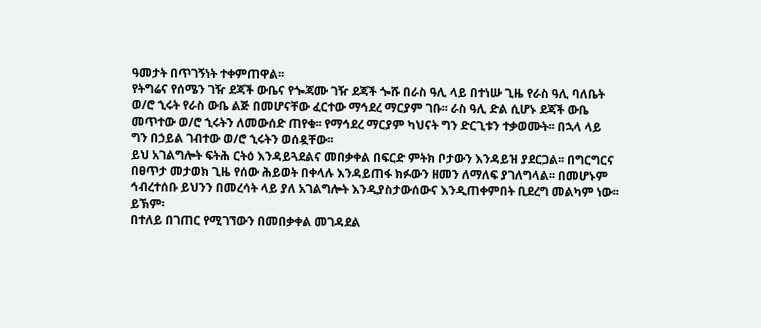ዓመታት በጥገኝነት ተቀምጠዋል፡፡
የትግሬና የሰሜን ገዥ ደጃች ውቤና የጐጃሙ ገዥ ደጃች ጐሹ በራስ ዓሊ ላይ በተነሡ ጊዜ የራስ ዓሊ ባለቤት
ወ/ሮ ኂሩት የራስ ውቤ ልጅ በመሆናቸው ፈርተው ማኅደረ ማርያም ገቡ፡፡ ራስ ዓሊ ድል ሲሆኑ ደጃች ውቤ
መጥተው ወ/ሮ ኂሩትን ለመውሰድ ጠየቁ፡፡ የማኅደረ ማርያም ካህናት ግን ድርጊቱን ተቃወሙት፡፡ በኋላ ላይ
ግን በኃይል ገብተው ወ/ሮ ኂሩትን ወሰዷቸው፡፡
ይህ አገልግሎት ፍትሕ ርትዕ እንዳይጓደልና መበቃቀል በፍርድ ምትክ ቦታውን እንዳይዝ ያደርጋል፡፡ በግርግርና
በፀጥታ መታወክ ጊዜ የሰው ሕይወት በቀላሉ እንዳይጠፋ ክፉውን ዘመን ለማለፍ ያገለግላል፡፡ በመሆኑም
ኅብረተሰቡ ይህንን በመረሳት ላይ ያለ አገልግሎት እንዲያስታውሰውና እንዲጠቀምበት ቢደረግ መልካም ነው፡፡
ይኽም፡
በተለይ በገጠር የሚገኘውን በመበቃቀል መገዳደል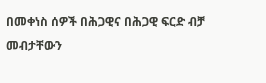በመቀነስ ሰዎች በሕጋዊና በሕጋዊ ፍርድ ብቻ መብታቸውን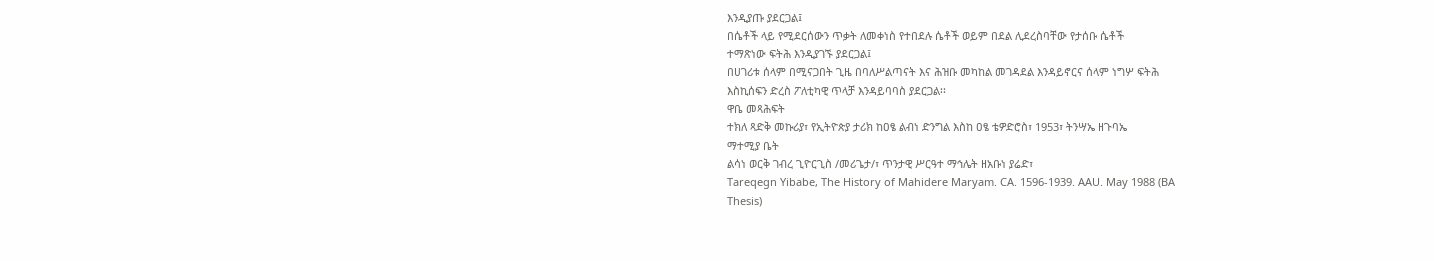እንዲያጡ ያደርጋል፤
በሴቶች ላይ የሚደርሰውን ጥቃት ለመቀነስ የተበደሉ ሴቶች ወይም በደል ሊደረስባቸው የታሰቡ ሴቶች
ተማጽነው ፍትሕ እንዲያገኙ ያደርጋል፤
በሀገሪቱ ሰላም በሚናጋበት ጊዜ በባለሥልጣናት እና ሕዝቡ መካከል መገዳደል እንዳይኖርና ሰላም ነግሦ ፍትሕ
እስኪሰፍን ድረስ ፖለቲካዊ ጥላቻ እንዳይባባስ ያደርጋል፡፡
ዋቤ መጻሕፍት
ተክለ ጻድቅ መኩሪያ፣ የኢትዮጵያ ታሪክ ከዐፄ ልብነ ድንግል እስከ ዐፄ ቴዎድሮስ፣ 1953፣ ትንሣኤ ዘጉባኤ
ማተሚያ ቤት
ልሳነ ወርቅ ገብረ ጊዮርጊስ /መሪጌታ/፣ ጥንታዊ ሥርዓተ ማኅሌት ዘአቡነ ያሬድ፣
Tareqegn Yibabe, The History of Mahidere Maryam. CA. 1596-1939. AAU. May 1988 (BA
Thesis)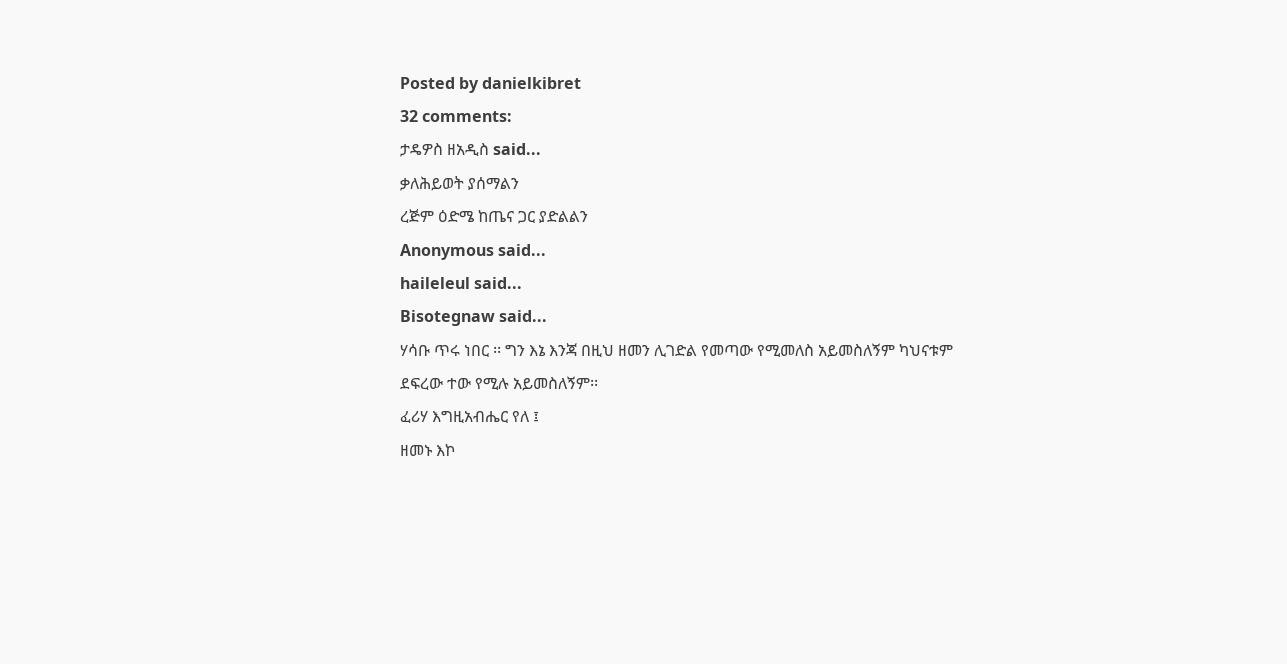Posted by danielkibret
32 comments:
ታዴዎስ ዘአዲስ said...
ቃለሕይወት ያሰማልን
ረጅም ዕድሜ ከጤና ጋር ያድልልን
Anonymous said...
haileleul said...
Bisotegnaw said...
ሃሳቡ ጥሩ ነበር ፡፡ ግን እኔ እንጃ በዚህ ዘመን ሊገድል የመጣው የሚመለስ አይመስለኝም ካህናቱም
ደፍረው ተው የሚሉ አይመስለኝም፡፡
ፈሪሃ እግዚአብሔር የለ ፤
ዘመኑ እኮ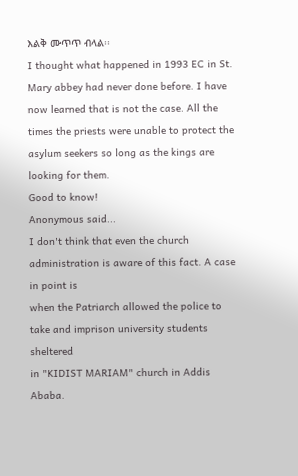እልቅ ሙጥጥ ብላል፡፡
I thought what happened in 1993 EC in St. Mary abbey had never done before. I have
now learned that is not the case. All the times the priests were unable to protect the
asylum seekers so long as the kings are looking for them.
Good to know!
Anonymous said...
I don't think that even the church administration is aware of this fact. A case in point is
when the Patriarch allowed the police to take and imprison university students sheltered
in "KIDIST MARIAM" church in Addis Ababa.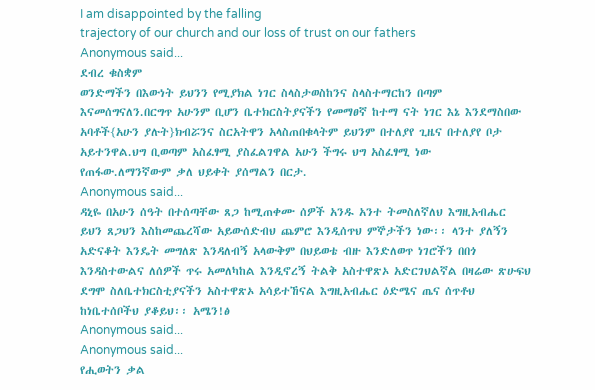I am disappointed by the falling
trajectory of our church and our loss of trust on our fathers
Anonymous said...
ደብረ ቁስቋም
ወንድማችን በእውነት ይህንን የሚያክል ነገር ስላስታወስከንና ስላስተማርከን በጣም
እናመሰግናለን.በርግጥ አሁንም ቢሆን ቤተክርስትያናችን የመማፀኛ ከተማ ናት ነገር እኔ እንደማስበው
አባቶች{አሁን ያሉት}ክብሯንና ስርአትዋን አላስጠበቁላትም ይህንም በተለያየ ጊዜና በተለያየ ቦታ
አይተንዋል.ህግ ቢወጣም አስፈፃሚ ያስፈልገዋል አሁን ችግሩ ህግ አስፈፃሚ ነው
የጠፋው.ለማንኛውም ቃለ ህይቀት ያሰማልን በርታ.
Anonymous said...
ዳኒዬ በአሁን ሰዓት በተሰጣቸው ጸጋ ከሚጠቀሙ ሰዎች አንዱ አንተ ትመስለኛለህ እግዚአብሔር
ይህን ጸጋህን እስከመጨረሻው አይውሰድብህ ጨምሮ እንዲሰጥህ ምኞታችን ነው፡፡ ላንተ ያለኝን
አድናቆት እንዴት መግለጽ እንዳለብኝ አላውቅም በህይወቴ ብዙ እንድለወጥ ነገሮችን በበጎ
እንዳስተውልና ለሰዎች ጥሩ አመለካከል እንዲኖረኝ ትልቅ አስተዋጽኦ አድርገህልኛል በዛሬው ጽሁፍህ
ደግሞ ስለቤተክርስቲያናችን አስተዋጽኦ አሳይተኸናል እግዚአብሔር ዕድሜና ጤና ሰጥቶህ
ከነቤተሰቦችህ ያቆይህ፡፡ አሜን!ፅ
Anonymous said...
Anonymous said...
የሒወትን ቃል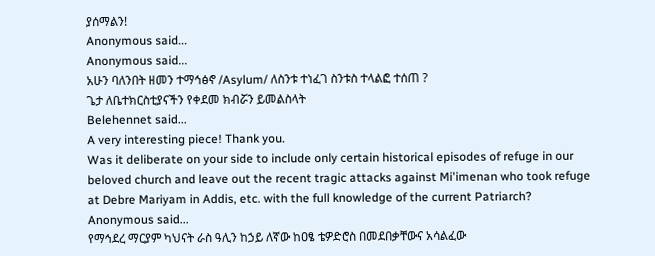ያሰማልን!
Anonymous said...
Anonymous said...
አሁን ባለንበት ዘመን ተማኅፅኖ /Asylum/ ለስንቱ ተነፈገ ስንቱስ ተላልፎ ተሰጠ ?
ጌታ ለቤተክርስቲያናችን የቀደመ ክብሯን ይመልስላት
Belehennet said...
A very interesting piece! Thank you.
Was it deliberate on your side to include only certain historical episodes of refuge in our
beloved church and leave out the recent tragic attacks against Mi'imenan who took refuge
at Debre Mariyam in Addis, etc. with the full knowledge of the current Patriarch?
Anonymous said...
የማኅደረ ማርያም ካህናት ራስ ዓሊን ከኃይ ለኛው ከዐፄ ቴዎድሮስ በመደበቃቸውና አሳልፈው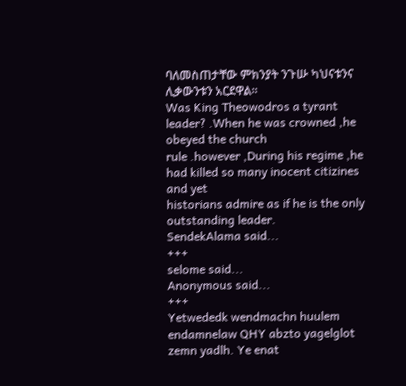ባለመስጠታቸው ምክንያት ንጉሡ ካህናቱንና ሊቃውንቱን አርደዋል፡፡
Was King Theowodros a tyrant leader? .When he was crowned ,he obeyed the church
rule .however ,During his regime ,he had killed so many inocent citizines and yet
historians admire as if he is the only outstanding leader.
SendekAlama said...
+++
selome said...
Anonymous said...
+++
Yetwededk wendmachn huulem endamnelaw QHY abzto yagelglot zemn yadlh. Ye enat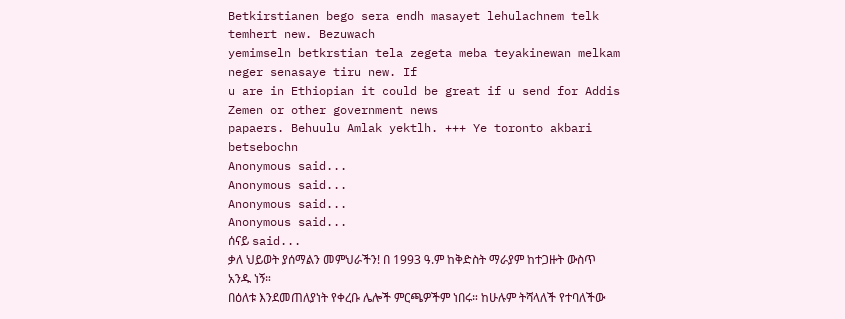Betkirstianen bego sera endh masayet lehulachnem telk temhert new. Bezuwach
yemimseln betkrstian tela zegeta meba teyakinewan melkam neger senasaye tiru new. If
u are in Ethiopian it could be great if u send for Addis Zemen or other government news
papaers. Behuulu Amlak yektlh. +++ Ye toronto akbari betsebochn
Anonymous said...
Anonymous said...
Anonymous said...
Anonymous said...
ሰናይ said...
ቃለ ህይወት ያሰማልን መምህራችን! በ 1993 ዓ.ም ከቅድስት ማራያም ከተጋዙት ውስጥ አንዱ ነኝ።
በዕለቱ እንደመጠለያነት የቀረቡ ሌሎች ምርጫዎችም ነበሩ። ከሁሉም ትሻላለች የተባለችው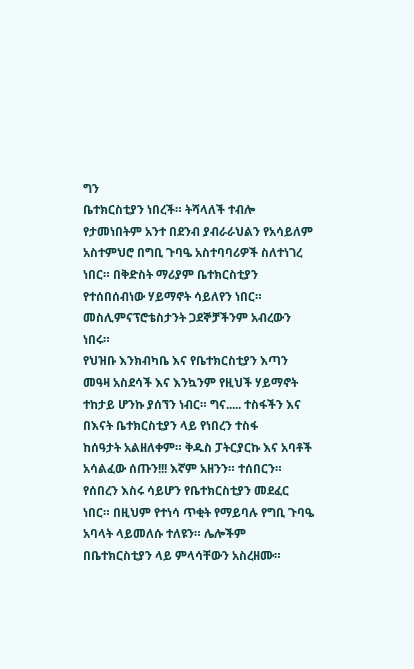ግን
ቤተክርስቲያን ነበረች። ትሻላለች ተብሎ የታመነበትም አንተ በደንብ ያብራራህልን የአሳይለም
አስተምህሮ በግቢ ጉባዔ አስተባባሪዎች ስለተነገረ ነበር። በቅድስት ማሪያም ቤተክርስቲያን
የተሰበሰብነው ሃይማኖት ሳይለየን ነበር። መስሊምናፕሮቴስታንት ጋደኞቻችንም አብረውን ነበሩ።
የህዝቡ እንክብካቤ እና የቤተክርስቲያን እጣን መዓዛ አስደሳች እና እንኳንም የዚህች ሃይማኖት
ተከታይ ሆንኩ ያሰኘን ነብር። ግና..... ተስፋችን እና በእናት ቤተክርስቲያን ላይ የነበረን ተስፋ
ከሰዓታት አልዘለቀም። ቅዱስ ፓትርያርኩ እና አባቶች አሳልፈው ሰጡን!!! እኛም አዘንን። ተሰበርን።
የሰበረን እስሩ ሳይሆን የቤተክርስቲያን መደፈር ነበር። በዚህም የተነሳ ጥቂት የማይባሉ የግቢ ጉባዔ
አባላት ላይመለሱ ተለዩን። ሌሎችም በቤተክርስቲያን ላይ ምላሳቸውን አስረዘሙ።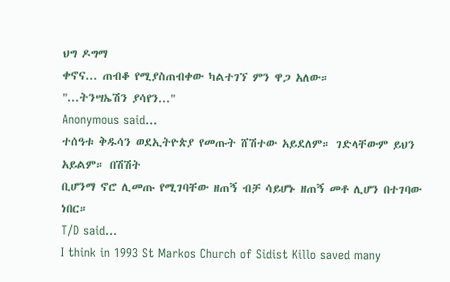ህግ ዶግማ
ቀኖና... ጠብቆ የሚያስጠብቀው ካልተገኘ ምን ዋጋ አለው።
"...ትንሣኤሽን ያሳየን..."
Anonymous said...
ተሰዓቱ ቅዱሳን ወደኢትዮጵያ የመጡት ሸሽተው አይደለም። ገድላቸውም ይህን አይልም። በሽሽት
ቢሆንማ ኖሮ ሊመጡ የሚገባቸው ዘጠኝ ብቻ ሳይሆኑ ዘጠኝ መቶ ሊሆን በተገባው ነበር።
T/D said...
I think in 1993 St Markos Church of Sidist Killo saved many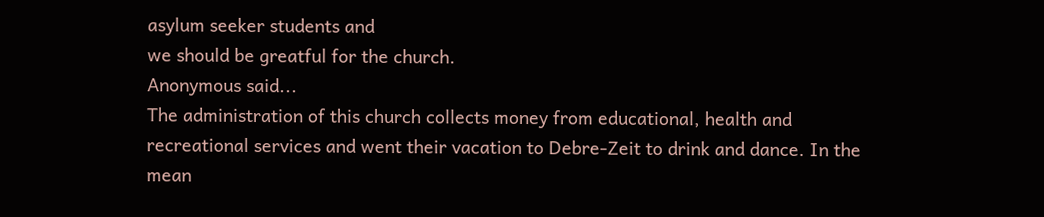asylum seeker students and
we should be greatful for the church.
Anonymous said...
The administration of this church collects money from educational, health and
recreational services and went their vacation to Debre-Zeit to drink and dance. In the
mean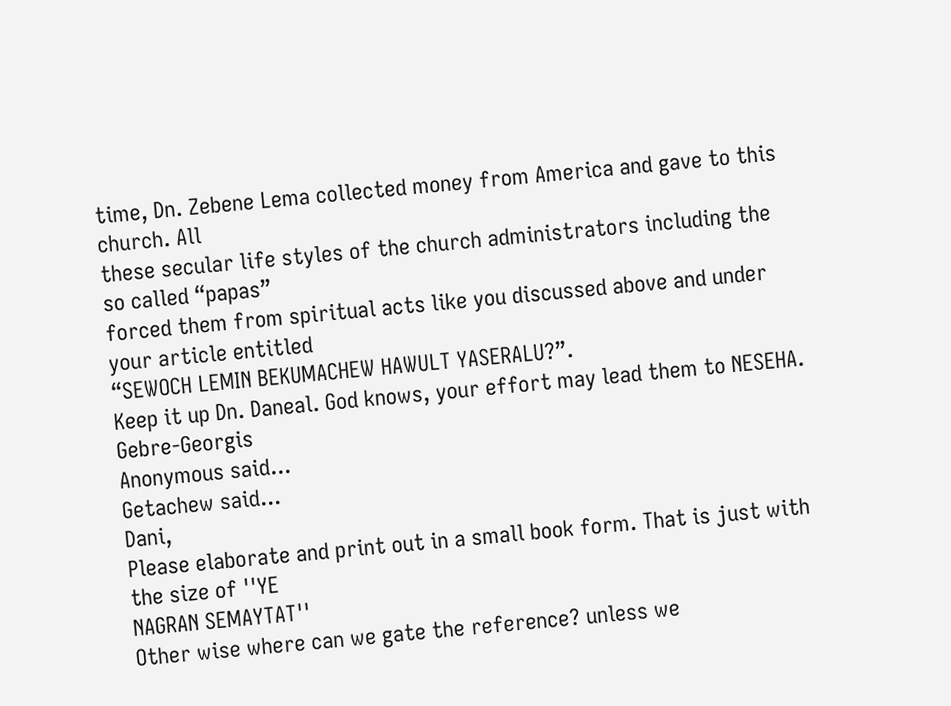time, Dn. Zebene Lema collected money from America and gave to this church. All
these secular life styles of the church administrators including the so called “papas”
forced them from spiritual acts like you discussed above and under your article entitled
“SEWOCH LEMIN BEKUMACHEW HAWULT YASERALU?”.
Keep it up Dn. Daneal. God knows, your effort may lead them to NESEHA.
Gebre-Georgis
Anonymous said...
Getachew said...
Dani,
Please elaborate and print out in a small book form. That is just with the size of ''YE
NAGRAN SEMAYTAT''
Other wise where can we gate the reference? unless we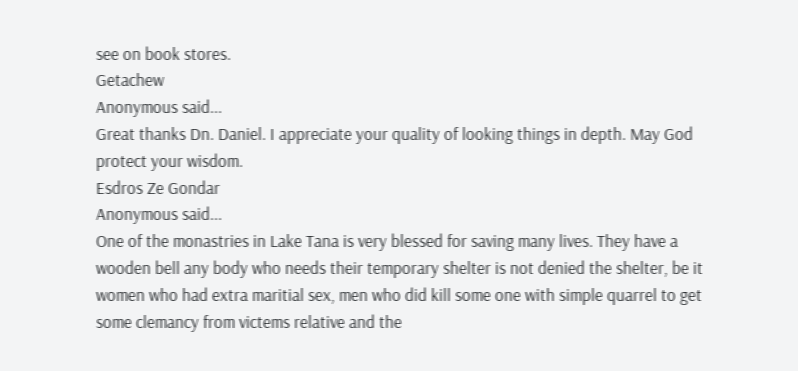see on book stores.
Getachew
Anonymous said...
Great thanks Dn. Daniel. I appreciate your quality of looking things in depth. May God
protect your wisdom.
Esdros Ze Gondar
Anonymous said...
One of the monastries in Lake Tana is very blessed for saving many lives. They have a
wooden bell any body who needs their temporary shelter is not denied the shelter, be it
women who had extra maritial sex, men who did kill some one with simple quarrel to get
some clemancy from victems relative and the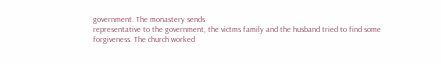government. The monastery sends
representative to the government, the victms family and the husband tried to find some
forgiveness. The church worked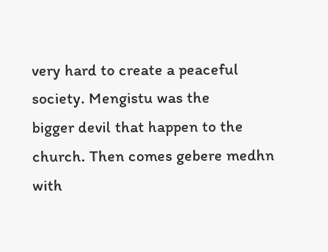very hard to create a peaceful society. Mengistu was the
bigger devil that happen to the church. Then comes gebere medhn with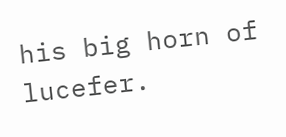his big horn of
lucefer.